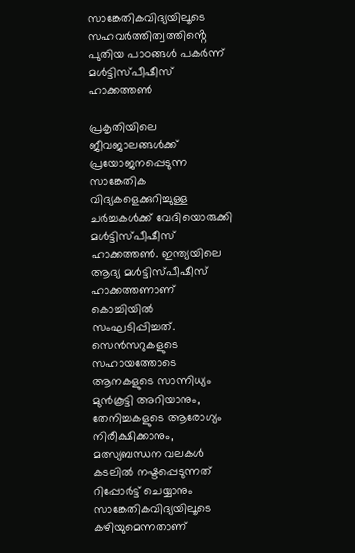സാങ്കേതികവിദ്യയിലൂടെ സഹവര്‍ത്തിത്വത്തിൻ്റെ പുതിയ പാഠങ്ങള്‍ പകര്‍ന്ന് മള്‍ട്ടിസ്പീഷീസ് ഹാക്കത്തണ്‍

പ്രകൃതിയിലെ ജീവജാലങ്ങള്‍ക്ക് പ്രയോജനപ്പെടുന്ന സാങ്കേതിക വിദ്യകളെക്കുറിച്ചുള്ള ചര്‍ച്ചകള്‍ക്ക് വേദിയൊരുക്കി മള്‍ട്ടിസ്പീഷീസ് ഹാക്കത്തണ്‍. ഇന്ത്യയിലെ ആദ്യ മള്‍ട്ടിസ്പീഷീസ് ഹാക്കത്തണാണ് കൊച്ചിയില്‍ സംഘടിപ്പിച്ചത്. സെൻസറുകളുടെ സഹായത്തോടെ ആനകളുടെ സാന്നിധ്യം മുൻകൂട്ടി അറിയാനും, തേനിച്ചകളുടെ ആരോഗ്യം നിരീക്ഷിക്കാനും, മത്സ്യബന്ധന വലകള്‍ കടലില്‍ നഷ്ടപ്പെടുന്നത് റിപ്പോര്‍ട്ട് ചെയ്യാനും സാങ്കേതികവിദ്യയിലൂടെ കഴിയുമെന്നതാണ്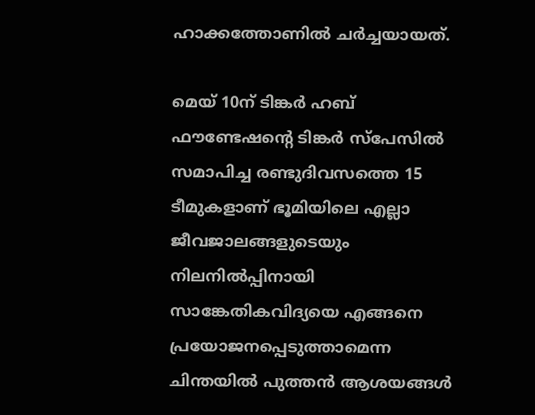ഹാക്കത്തോണിൽ ചർച്ചയായത്.

മെയ് 10ന് ടിങ്കര്‍ ഹബ് ഫൗണ്ടേഷൻ്റെ ടിങ്കര്‍ സ്‌പേസില്‍ സമാപിച്ച രണ്ടുദിവസത്തെ 15 ടീമുകളാണ് ഭൂമിയിലെ എല്ലാ ജീവജാലങ്ങളുടെയും നിലനില്‍പ്പിനായി സാങ്കേതികവിദ്യയെ എങ്ങനെ പ്രയോജനപ്പെടുത്താമെന്ന ചിന്തയില്‍ പുത്തന്‍ ആശയങ്ങള്‍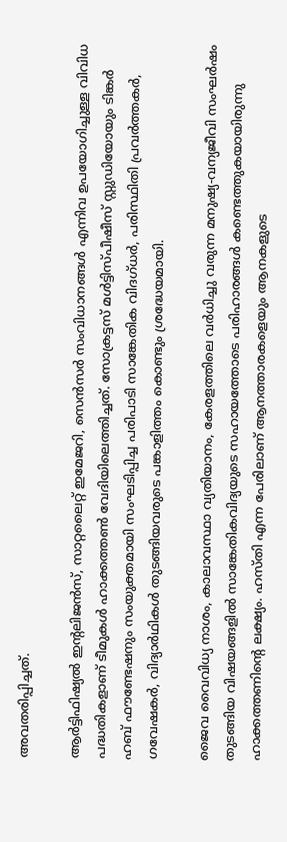അവതരിപ്പിച്ചത്.

ആര്‍ട്ടിഫിഷ്യല്‍ ഇൻ്റലിജന്‍സ്, സാറ്റലൈറ്റ് ഇമേജറി, സെന്‍സര്‍ സംവിധാനങ്ങള്‍ എന്നിവ ഉപയോഗിച്ചുള്ള വിവിധ പദ്ധതികളാണ് ടീമുകള്‍ ഹാക്കത്തണ്‍ വേദിയിലെത്തിച്ചത്. സോക്രട്ടസ് മള്‍ട്ടിസ്പീഷീസ് സ്റ്റുഡിയോയും ടിങ്കര്‍ ഹബ് ഫൗണ്ടേഷനും സംയുക്തമായി സംഘടിപ്പിച്ച പരിപാടി സാങ്കേതിക വിദഗ്ധര്‍, പരിസ്ഥിതി പ്രവര്‍ത്തകര്‍, ഗവേഷകര്‍, വിദ്യാര്‍ഥികള്‍ തുടങ്ങിയവരുടെ പങ്കാളിത്തം കൊണ്ടും ശ്രദ്ധേയമായി.

ജൈവ വൈവിധ്യ നാശം, കാലാവസ്ഥാ വ്യതിയാനം, കേരളത്തിലെ വര്‍ധിച്ചു വരുന്ന മനുഷ്യ-വന്യജീവി സംഘര്‍ഷം തുടങ്ങിയ വിഷയങ്ങളില്‍ സാങ്കേതികവിദ്യയുടെ സഹായത്തോടെ പരിഹാരങ്ങള്‍ കണ്ടെത്തുകയായിരുന്നു ഹാക്കത്തണിൻ്റെ ലക്ഷ്യം. ഹസ്തി എന്ന പേരിലാണ് ആനത്താരകളെയും ആനകളുടെ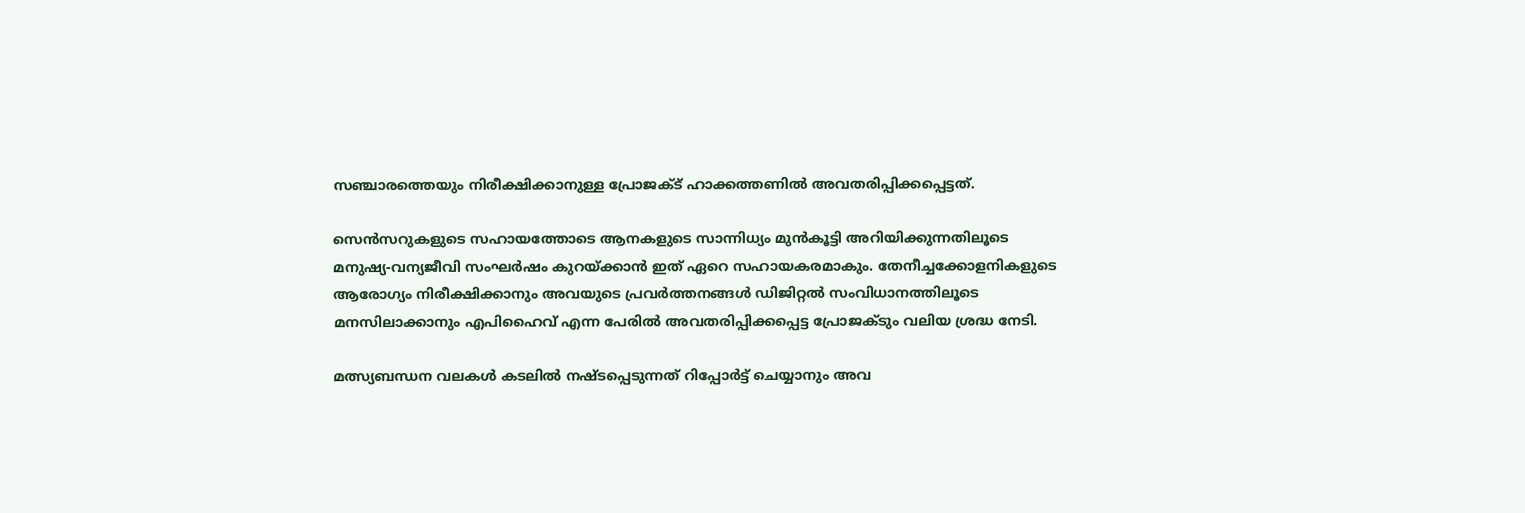സഞ്ചാരത്തെയും നിരീക്ഷിക്കാനുള്ള പ്രോജക്ട് ഹാക്കത്തണില്‍ അവതരിപ്പിക്കപ്പെട്ടത്.

സെന്‍സറുകളുടെ സഹായത്തോടെ ആനകളുടെ സാന്നിധ്യം മുന്‍കൂട്ടി അറിയിക്കുന്നതിലൂടെ മനുഷ്യ-വന്യജീവി സംഘര്‍ഷം കുറയ്ക്കാന്‍ ഇത് ഏറെ സഹായകരമാകും. തേനീച്ചക്കോളനികളുടെ ആരോഗ്യം നിരീക്ഷിക്കാനും അവയുടെ പ്രവര്‍ത്തനങ്ങള്‍ ഡിജിറ്റല്‍ സംവിധാനത്തിലൂടെ മനസിലാക്കാനും എപിഹൈവ് എന്ന പേരില്‍ അവതരിപ്പിക്കപ്പെട്ട പ്രോജക്ടും വലിയ ശ്രദ്ധ നേടി.

മത്സ്യബന്ധന വലകള്‍ കടലില്‍ നഷ്ടപ്പെടുന്നത് റിപ്പോര്‍ട്ട് ചെയ്യാനും അവ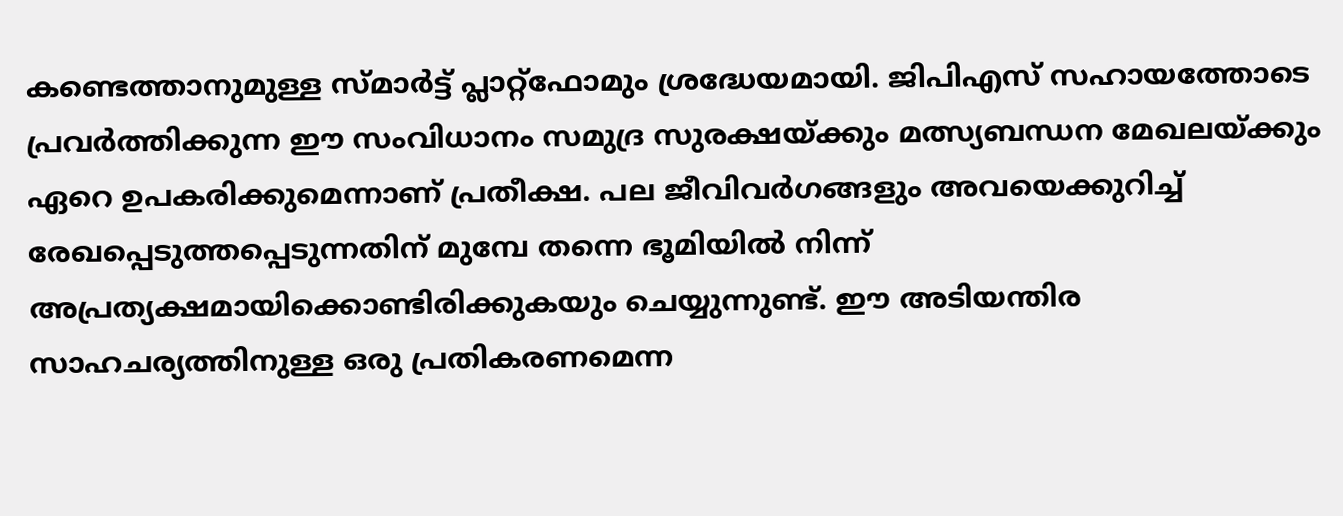കണ്ടെത്താനുമുള്ള സ്മാര്‍ട്ട് പ്ലാറ്റ്‌ഫോമും ശ്രദ്ധേയമായി. ജിപിഎസ് സഹായത്തോടെ പ്രവര്‍ത്തിക്കുന്ന ഈ സംവിധാനം സമുദ്ര സുരക്ഷയ്ക്കും മത്സ്യബന്ധന മേഖലയ്ക്കും ഏറെ ഉപകരിക്കുമെന്നാണ് പ്രതീക്ഷ. പല ജീവിവര്‍ഗങ്ങളും അവയെക്കുറിച്ച് രേഖപ്പെടുത്തപ്പെടുന്നതിന് മുമ്പേ തന്നെ ഭൂമിയില്‍ നിന്ന് അപ്രത്യക്ഷമായിക്കൊണ്ടിരിക്കുകയും ചെയ്യുന്നുണ്ട്. ഈ അടിയന്തിര സാഹചര്യത്തിനുള്ള ഒരു പ്രതികരണമെന്ന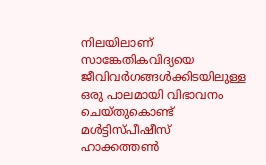നിലയിലാണ് സാങ്കേതികവിദ്യയെ ജീവിവര്‍ഗങ്ങള്‍ക്കിടയിലുള്ള ഒരു പാലമായി വിഭാവനം ചെയ്തുകൊണ്ട് മള്‍ട്ടിസ്പീഷീസ് ഹാക്കത്തണ്‍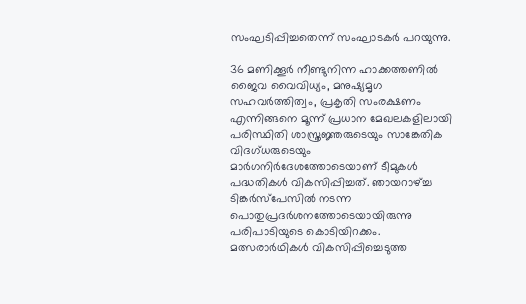സംഘടിപ്പിച്ചതെന്ന് സംഘാടകര്‍ പറയുന്നു.

36 മണിക്കൂര്‍ നീണ്ടുനിന്ന ഹാക്കത്തണില്‍ ജൈവ വൈവിധ്യം, മനുഷ്യമൃഗ സഹവര്‍ത്തിത്വം, പ്രകൃതി സംരക്ഷണം എന്നിങ്ങനെ മൂന്ന് പ്രധാന മേഖലകളിലായി പരിസ്ഥിതി ശാസ്ത്രജ്ഞരുടെയും സാങ്കേതിക വിദഗ്ധരുടെയും മാര്‍ഗനിര്‍ദേശത്തോടെയാണ് ടീമുകള്‍ പദ്ധതികള്‍ വികസിപ്പിച്ചത്. ഞായറാഴ്ച്ച ടിങ്കര്‍സ്‌പേസില്‍ നടന്ന പൊതുപ്രദര്‍ശനത്തോടെയായിരുന്നു പരിപാടിയുടെ കൊടിയിറക്കം. മത്സരാര്‍ഥികള്‍ വികസിപ്പിച്ചെടുത്ത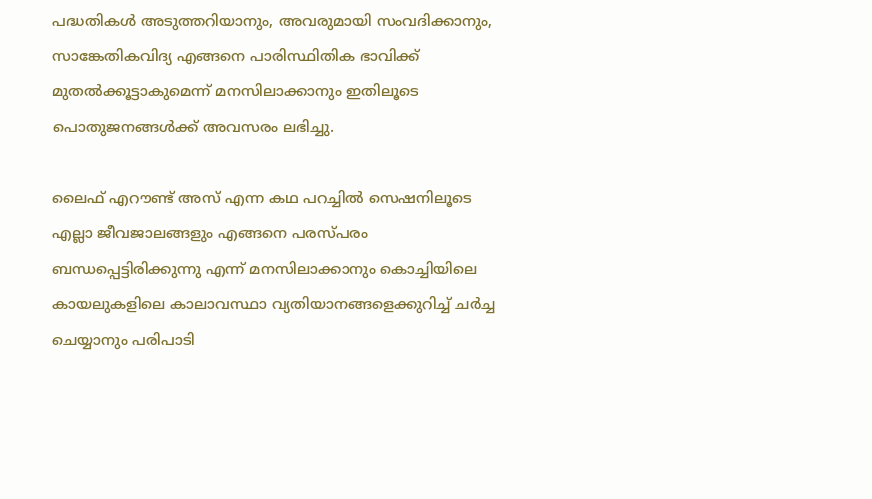പദ്ധതികള്‍ അടുത്തറിയാനും, അവരുമായി സംവദിക്കാനും, സാങ്കേതികവിദ്യ എങ്ങനെ പാരിസ്ഥിതിക ഭാവിക്ക് മുതല്‍ക്കൂട്ടാകുമെന്ന് മനസിലാക്കാനും ഇതിലൂടെ പൊതുജനങ്ങള്‍ക്ക് അവസരം ലഭിച്ചു.

ലൈഫ് എറൗണ്ട് അസ് എന്ന കഥ പറച്ചില്‍ സെഷനിലൂടെ എല്ലാ ജീവജാലങ്ങളും എങ്ങനെ പരസ്പരം ബന്ധപ്പെട്ടിരിക്കുന്നു എന്ന് മനസിലാക്കാനും കൊച്ചിയിലെ കായലുകളിലെ കാലാവസ്ഥാ വ്യതിയാനങ്ങളെക്കുറിച്ച് ചര്‍ച്ച ചെയ്യാനും പരിപാടി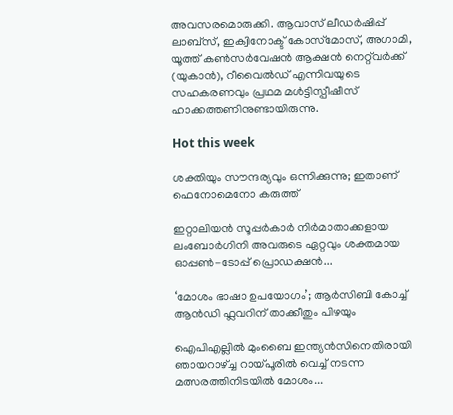അവസരമൊരുക്കി. ആവാസ് ലീഡര്‍ഷിപ്പ് ലാബ്‌സ്, ഇക്വിനോക്ട് കോസ്‌മോസ്, അഗാമി, യൂത്ത് കണ്‍സര്‍വേഷന്‍ ആക്ഷന്‍ നെറ്റ്‌വര്‍ക്ക് (യുകാന്‍), റീവൈല്‍ഡ് എന്നിവയുടെ സഹകരണവും പ്രഥമ മള്‍ട്ടിസ്പീഷീസ് ഹാക്കത്തണിനുണ്ടായിരുന്നു.

Hot this week

ശക്തിയും സൗന്ദര്യവും ഒന്നിക്കുന്നു; ഇതാണ് ഫെനോമെനോ കരുത്ത്

ഇറ്റാലിയന്‍ സൂപ്പര്‍കാര്‍ നിര്‍മാതാക്കളായ ലംബോര്‍ഗിനി അവരുടെ ഏറ്റവും ശക്തമായ ഓപ്പണ്‍-ടോപ്പ് പ്രൊഡക്ഷന്‍...

‘മോശം ഭാഷാ ഉപയോഗം’; ആർസിബി കോച്ച് ആൻഡി ഫ്ലവറിന് താക്കീതും പിഴയും

ഐപിഎല്ലിൽ മുംബൈ ഇന്ത്യൻസിനെതിരായി ഞായറാഴ്ച്ച റായ്പൂരിൽ വെച്ച് നടന്ന മത്സരത്തിനിടയിൽ മോശം...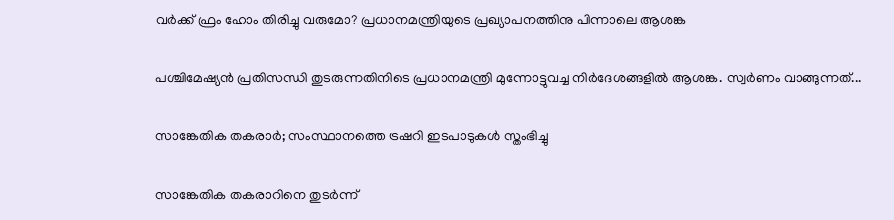വര്‍ക്ക് ഫ്രം ഹോം തിരിച്ചു വരുമോ? പ്രധാനമന്ത്രിയുടെ പ്രഖ്യാപനത്തിനു പിന്നാലെ ആശങ്ക

പശ്ചിമേഷ്യന്‍ പ്രതിസന്ധി തുടരുന്നതിനിടെ പ്രധാനമന്ത്രി മുന്നോട്ടുവച്ച നിര്‍ദേശങ്ങളില്‍ ആശങ്ക. സ്വര്‍ണം വാങ്ങുന്നത്...

സാങ്കേതിക തകരാർ; സംസ്ഥാനത്തെ ട്രഷറി ഇടപാടുകൾ സ്തംഭിച്ചു

സാങ്കേതിക തകരാറിനെ തുടർന്ന്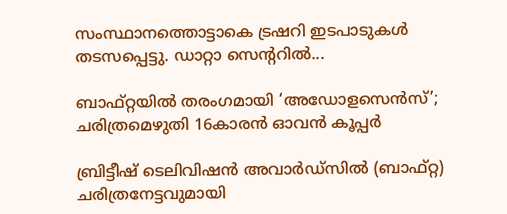സംസ്ഥാനത്തൊട്ടാകെ ട്രഷറി ഇടപാടുകൾ തടസപ്പെട്ടു. ഡാറ്റാ സെൻ്ററിൽ...

ബാഫ്റ്റയിൽ തരംഗമായി ‘അഡോളസെൻസ്’; ചരിത്രമെഴുതി 16കാരൻ ഓവൻ കൂപ്പർ

ബ്രിട്ടീഷ് ടെലിവിഷൻ അവാർഡ്സിൽ (ബാഫ്റ്റ) ചരിത്രനേട്ടവുമായി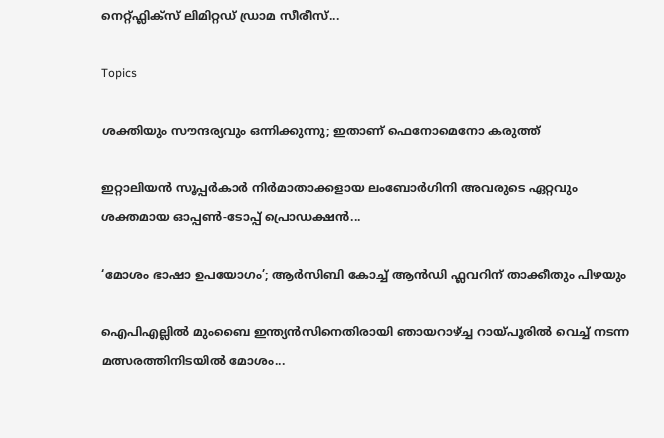നെറ്റ്‌ഫ്ലിക്സ് ലിമിറ്റഡ് ഡ്രാമ സീരീസ്...

Topics

ശക്തിയും സൗന്ദര്യവും ഒന്നിക്കുന്നു; ഇതാണ് ഫെനോമെനോ കരുത്ത്

ഇറ്റാലിയന്‍ സൂപ്പര്‍കാര്‍ നിര്‍മാതാക്കളായ ലംബോര്‍ഗിനി അവരുടെ ഏറ്റവും ശക്തമായ ഓപ്പണ്‍-ടോപ്പ് പ്രൊഡക്ഷന്‍...

‘മോശം ഭാഷാ ഉപയോഗം’; ആർസിബി കോച്ച് ആൻഡി ഫ്ലവറിന് താക്കീതും പിഴയും

ഐപിഎല്ലിൽ മുംബൈ ഇന്ത്യൻസിനെതിരായി ഞായറാഴ്ച്ച റായ്പൂരിൽ വെച്ച് നടന്ന മത്സരത്തിനിടയിൽ മോശം...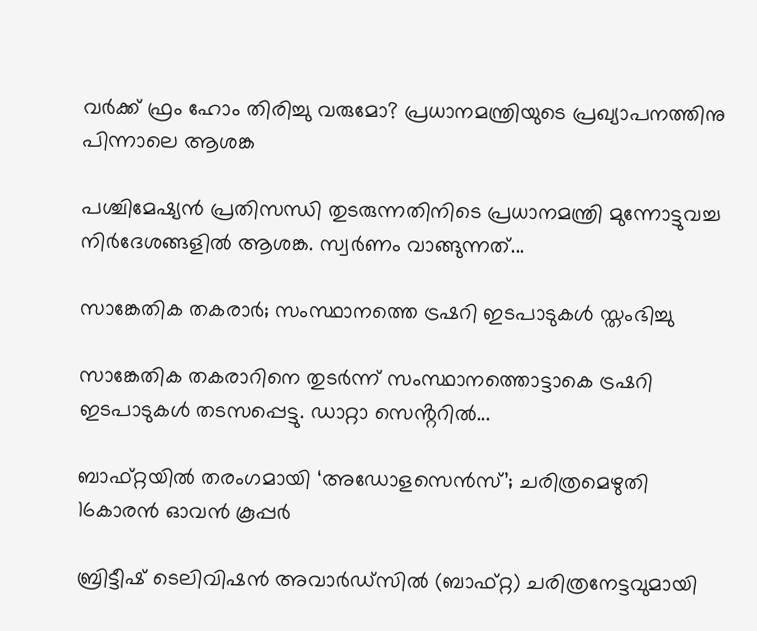വര്‍ക്ക് ഫ്രം ഹോം തിരിച്ചു വരുമോ? പ്രധാനമന്ത്രിയുടെ പ്രഖ്യാപനത്തിനു പിന്നാലെ ആശങ്ക

പശ്ചിമേഷ്യന്‍ പ്രതിസന്ധി തുടരുന്നതിനിടെ പ്രധാനമന്ത്രി മുന്നോട്ടുവച്ച നിര്‍ദേശങ്ങളില്‍ ആശങ്ക. സ്വര്‍ണം വാങ്ങുന്നത്...

സാങ്കേതിക തകരാർ; സംസ്ഥാനത്തെ ട്രഷറി ഇടപാടുകൾ സ്തംഭിച്ചു

സാങ്കേതിക തകരാറിനെ തുടർന്ന് സംസ്ഥാനത്തൊട്ടാകെ ട്രഷറി ഇടപാടുകൾ തടസപ്പെട്ടു. ഡാറ്റാ സെൻ്ററിൽ...

ബാഫ്റ്റയിൽ തരംഗമായി ‘അഡോളസെൻസ്’; ചരിത്രമെഴുതി 16കാരൻ ഓവൻ കൂപ്പർ

ബ്രിട്ടീഷ് ടെലിവിഷൻ അവാർഡ്സിൽ (ബാഫ്റ്റ) ചരിത്രനേട്ടവുമായി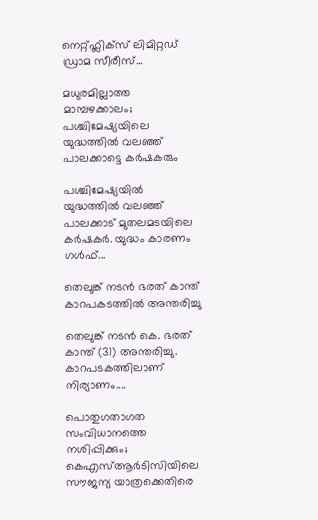നെറ്റ്‌ഫ്ലിക്സ് ലിമിറ്റഡ് ഡ്രാമ സീരീസ്...

മധുരമില്ലാത്ത മാമ്പഴക്കാലം; പശ്ചിമേഷ്യയിലെ യുദ്ധത്തില്‍ വലഞ്ഞ് പാലക്കാട്ടെ കര്‍ഷകരും

പശ്ചിമേഷ്യയില്‍ യുദ്ധത്തില്‍ വലഞ്ഞ് പാലക്കാട് മുതലമടയിലെ കര്‍ഷകര്‍. യുദ്ധം കാരണം ഗള്‍ഫ്...

തെലുങ്ക് നടൻ ഭരത് കാന്ത് കാറപകടത്തിൽ അന്തരിച്ചു

തെലുങ്ക് നടൻ കെ. ഭരത് കാന്ത് (31) അന്തരിച്ചു. കാറപടകത്തിലാണ് നിര്യാണം....

പൊതുഗതാഗത സംവിധാനത്തെ നശിപ്പിക്കും; കെഎസ്ആർടിസിയിലെ സൗജന്യ യാത്രക്കെതിരെ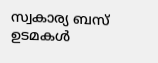സ്വകാര്യ ബസ് ഉടമകൾ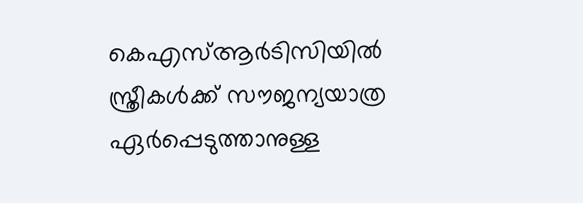കെഎസ്ആർടിസിയിൽ സ്ത്രീകൾക്ക് സൗജന്യയാത്ര ഏർപ്പെടുത്താനുള്ള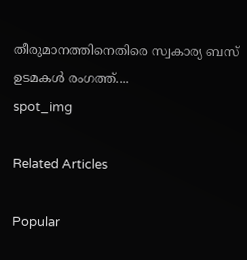തീരുമാനത്തിനെതിരെ സ്വകാര്യ ബസ് ഉടമകൾ രംഗത്ത്....
spot_img

Related Articles

Popular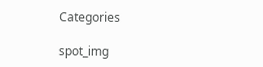Categories

spot_img